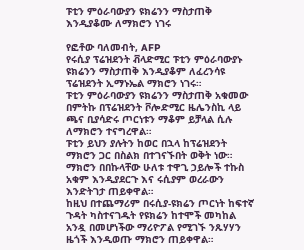ፑቲን ምዕራባውያን ዩክሬንን ማስታጠቅ እንዲያቆሙ ለማክሮን ነገሩ

የፎቶው ባለመብት, AFP
የሩሲያ ፕሬዝደንት ቭላድሚር ፑቲን ምዕራባውያኑ ዩክሬንን ማስታጠቅ እንዲያቆም ለፈረንሳዩ ፕሬዝደንት ኢማኑኤል ማክሮን ነገሩ።
ፑቲን ምዕራባውያን ዩክሬንን ማስታጠቅ አቁመው በምትኩ በፕሬዝደንት ቮሎድሚር ዜሌንስኪ ላይ ጫና ቢያሳድሩ ጦርነቱን ማቆም ይቻላል ሲሉ ለማክሮን ተናግረዋል።
ፑቲን ይህን ያሉትን ከወር በኋላ ከፕሬዝደንት ማክሮን ጋር በስልክ በተገናኙበት ወቅት ነው።
ማክሮን በበኩላቸው ሁለቱ ተዋጊ ኃይሎች ተኩስ አቁም እንዲያደርጉ እና ሩሲያም ወረራውን እንድትገታ ጠይቀዋል።
ከዚህ በተጨማሪም በሩሲያ-ዩክሬን ጦርነት ከፍተኛ ጉዳት ካስተናገዱት የዩክሬን ከተሞች መካከል አንዷ በመሆነችው ማሪዮፖል የሚገኙ ንጹሃሃን ዜጎች እንዲወጡ ማክሮን ጠይቀዋል።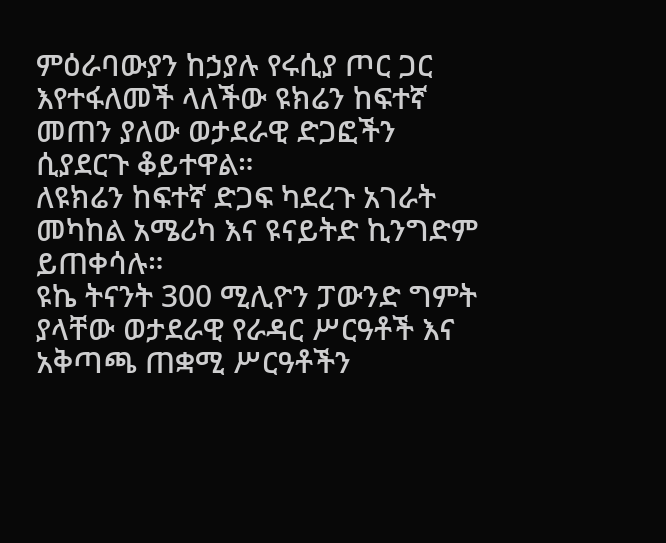ምዕራባውያን ከኃያሉ የሩሲያ ጦር ጋር እየተፋለመች ላለችው ዩክሬን ከፍተኛ መጠን ያለው ወታደራዊ ድጋፎችን ሲያደርጉ ቆይተዋል።
ለዩክሬን ከፍተኛ ድጋፍ ካደረጉ አገራት መካከል አሜሪካ እና ዩናይትድ ኪንግድም ይጠቀሳሉ።
ዩኬ ትናንት 300 ሚሊዮን ፓውንድ ግምት ያላቸው ወታደራዊ የራዳር ሥርዓቶች እና አቅጣጫ ጠቋሚ ሥርዓቶችን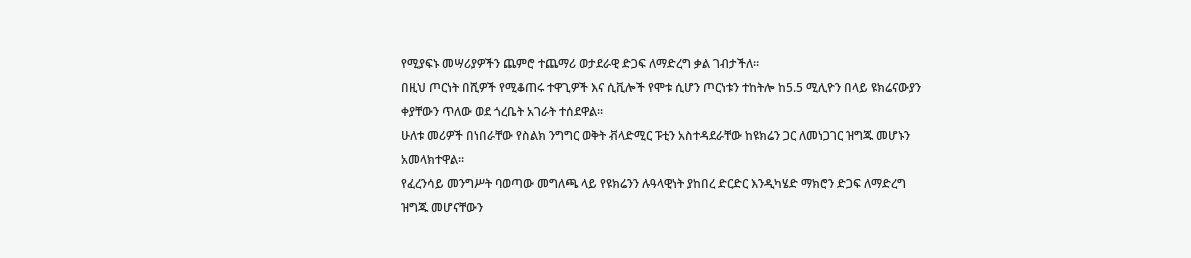የሚያፍኑ መሣሪያዎችን ጨምሮ ተጨማሪ ወታደራዊ ድጋፍ ለማድረግ ቃል ገብታችለ።
በዚህ ጦርነት በሺዎች የሚቆጠሩ ተዋጊዎች እና ሲቪሎች የሞቱ ሲሆን ጦርነቱን ተከትሎ ከ5.5 ሚሊዮን በላይ ዩክሬናውያን ቀያቸውን ጥለው ወደ ጎረቤት አገራት ተሰደዋል።
ሁለቱ መሪዎች በነበራቸው የስልክ ንግግር ወቅት ቭላድሚር ፑቲን አስተዳደራቸው ከዩክሬን ጋር ለመነጋገር ዝግጁ መሆኑን አመላክተዋል።
የፈረንሳይ መንግሥት ባወጣው መግለጫ ላይ የዩክሬንን ሉዓላዊነት ያከበረ ድርድር እንዲካሄድ ማክሮን ድጋፍ ለማድረግ ዝግጁ መሆናቸውን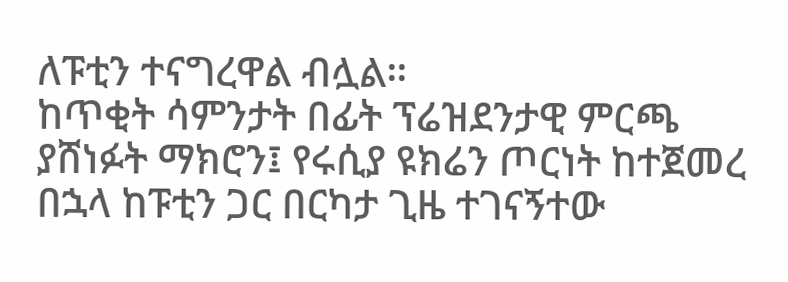ለፑቲን ተናግረዋል ብሏል።
ከጥቂት ሳምንታት በፊት ፕሬዝደንታዊ ምርጫ ያሸነፉት ማክሮን፤ የሩሲያ ዩክሬን ጦርነት ከተጀመረ በኋላ ከፑቲን ጋር በርካታ ጊዜ ተገናኝተው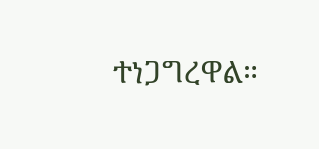ተነጋግረዋል።